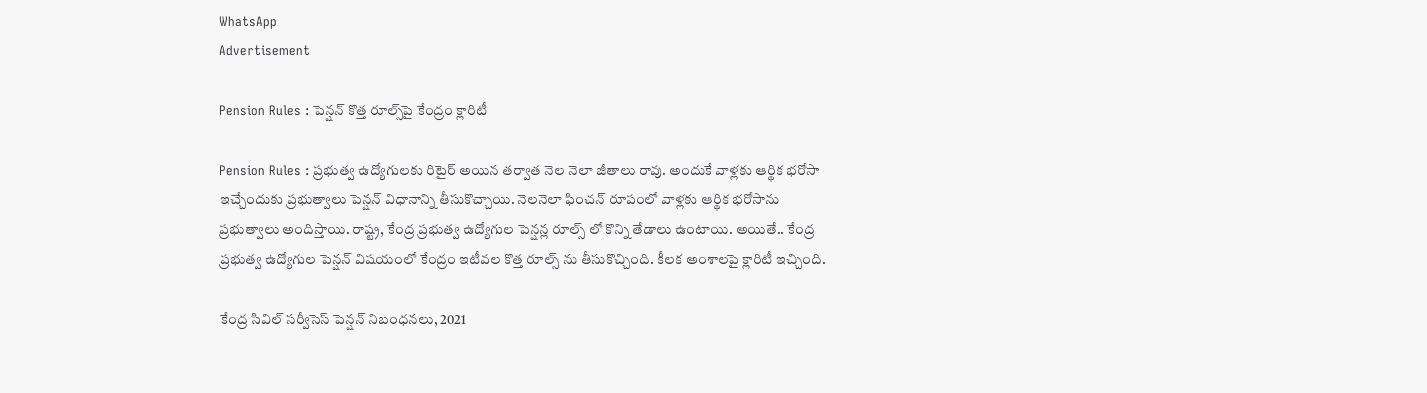WhatsApp
Advertisement

Pension Rules : పెన్షన్ కొత్త రూల్స్‌పై కేంద్రం క్లారిటీ

Pension Rules : ప్రభుత్వ ఉద్యోగులకు రిటైర్ అయిన తర్వాత నెల నెలా జీతాలు రావు. అందుకే వాళ్లకు ఆర్థిక భరోసా ఇచ్చేందుకు ప్రభుత్వాలు పెన్షన్ విధానాన్ని తీసుకొచ్చాయి. నెలనెలా ఫించన్ రూపంలో వాళ్లకు ఆర్థిక భరోసాను ప్రభుత్వాలు అందిస్తాయి. రాష్ట్ర, కేంద్ర ప్రభుత్వ ఉద్యోగుల పెన్షన్ల రూల్స్ లో కొన్ని తేడాలు ఉంటాయి. అయితే.. కేంద్ర ప్రభుత్వ ఉద్యోగుల పెన్షన్ విషయంలో కేంద్రం ఇటీవల కొత్త రూల్స్ ను తీసుకొచ్చింది. కీలక అంశాలపై క్లారిటీ ఇచ్చింది.

కేంద్ర సివిల్ సర్వీసెస్ పెన్షన్ నిబంధనలు, 2021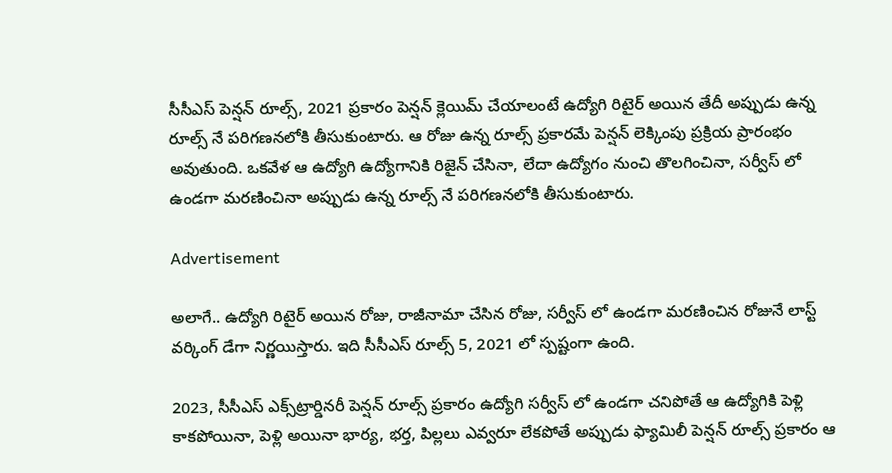సీసీఎస్ పెన్షన్ రూల్స్, 2021 ప్రకారం పెన్షన్ క్లెయిమ్ చేయాలంటే ఉద్యోగి రిటైర్ అయిన తేదీ అప్పుడు ఉన్న రూల్స్ నే పరిగణనలోకి తీసుకుంటారు. ఆ రోజు ఉన్న రూల్స్ ప్రకారమే పెన్షన్ లెక్కింపు ప్రక్రియ ప్రారంభం అవుతుంది. ఒకవేళ ఆ ఉద్యోగి ఉద్యోగానికి రిజైన్ చేసినా, లేదా ఉద్యోగం నుంచి తొలగించినా, సర్వీస్ లో ఉండగా మరణించినా అప్పుడు ఉన్న రూల్స్ నే పరిగణనలోకి తీసుకుంటారు.

Advertisement

అలాగే.. ఉద్యోగి రిటైర్ అయిన రోజు, రాజీనామా చేసిన రోజు, సర్వీస్ లో ఉండగా మరణించిన రోజునే లాస్ట్ వర్కింగ్ డేగా నిర్ణయిస్తారు. ఇది సీసీఎస్ రూల్స్ 5, 2021 లో స్పష్టంగా ఉంది.

2023, సీసీఎస్ ఎక్స్‌ట్రార్డినరీ పెన్షన్ రూల్స్ ప్రకారం ఉద్యోగి సర్వీస్ లో ఉండగా చనిపోతే ఆ ఉద్యోగికి పెళ్లి కాకపోయినా, పెళ్లి అయినా భార్య, భర్త, పిల్లలు ఎవ్వరూ లేకపోతే అప్పుడు ఫ్యామిలీ పెన్షన్ రూల్స్ ప్రకారం ఆ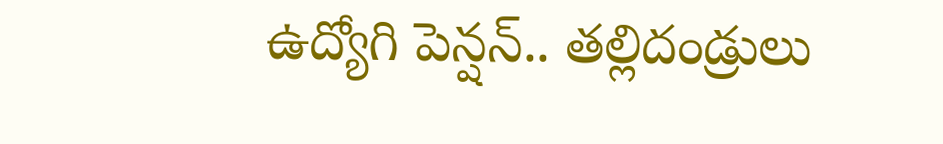ఉద్యోగి పెన్షన్.. తల్లిదండ్రులు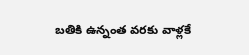బతికి ఉన్నంత వరకు వాళ్లకే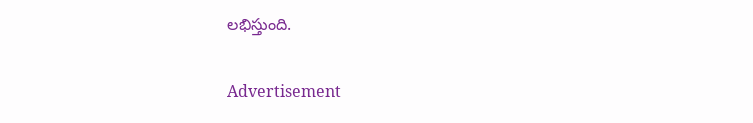లభిస్తుంది.

Advertisement